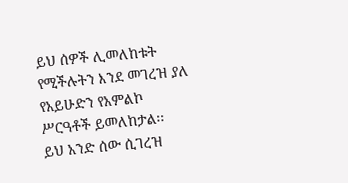ይህ ሰዎች ሊመለከቱት የሚችሉትን እንደ መገረዝ ያለ የአይሁድን የአምልኮ ሥርዓቶች ይመለከታል፡፡
ይህ አንድ ሰው ሲገረዝ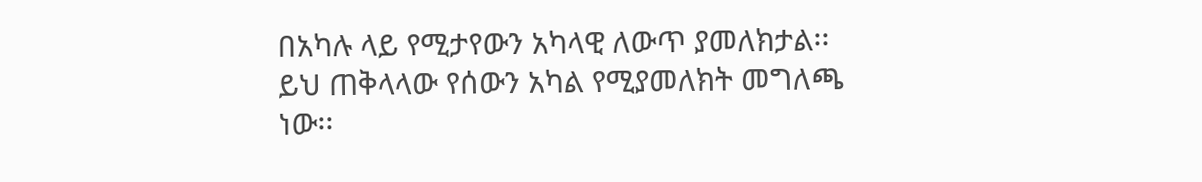በአካሉ ላይ የሚታየውን አካላዊ ለውጥ ያመለክታል፡፡
ይህ ጠቅላላው የሰውን አካል የሚያመለክት መግለጫ ነው፡፡